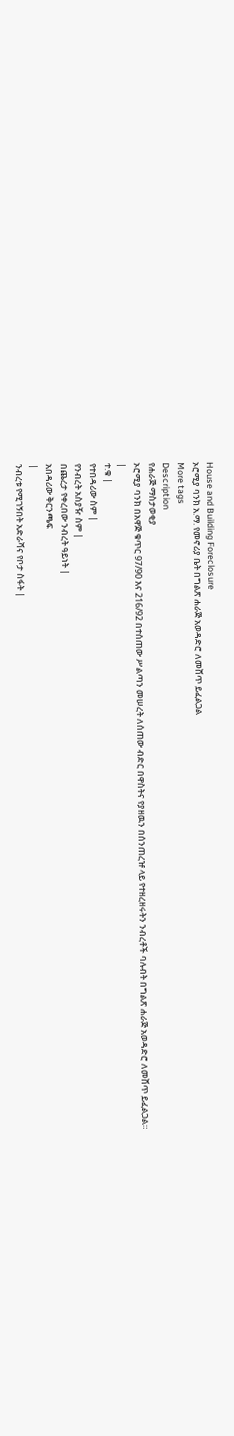House and Building Foreclosure
ኦሮሚያ ባንክ አ.ማ. የመኖሪያ ቤት በግልጽ ሐራጅ አወዳድሮ ለመሸጥ ይፈልጋል
More tags
Description
የሐራጅ ማስታወቂያ
ኦሮሚያ ባንክ በአዋጅ ቁጥር 97/90 እና 216/92 በተሰጠው ሥልጣን መሠረት ለሰጠው ብድር በዋስትና የያዘዉን በሰንጠረዡ ላይ የተዘረዘሩትን ንብረቶች ባሉብት በግልጽ ሐራጅ አወዳድሮ ለመሸጥ ይፈልጋል።
|
ተ.ቁ |
የተበዳሪው ስም |
የንብረት አስያዥ ስም |
በጨረታ የቀረበው ንብረት ዓይነት |
አበዳሪው ቅርንጫፍ
|
ንብረቱ የሚገኝበት አድራሻና የቦታ ስፋት |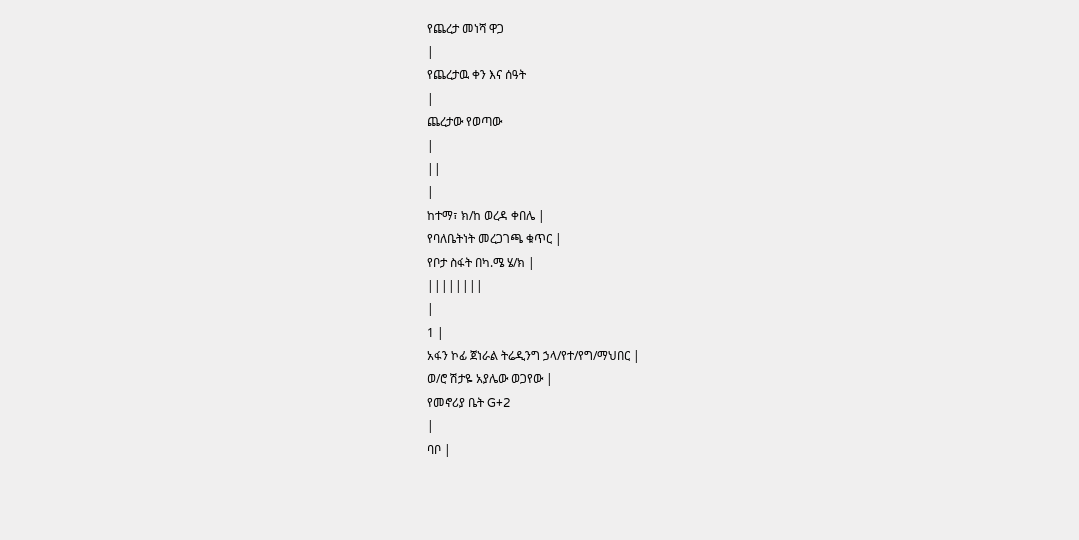የጨረታ መነሻ ዋጋ
|
የጨረታዉ ቀን እና ሰዓት
|
ጨረታው የወጣው
|
||
|
ከተማ፣ ክ/ከ ወረዳ ቀበሌ |
የባለቤትነት መረጋገጫ ቁጥር |
የቦታ ስፋት በካ.ሜ ሄ/ክ |
||||||||
|
1 |
አፋን ኮፊ ጀነራል ትሬዲንግ ኃላ/የተ/የግ/ማህበር |
ወ/ሮ ሽታዬ አያሌው ወጋየው |
የመኖሪያ ቤት G+2
|
ባቦ |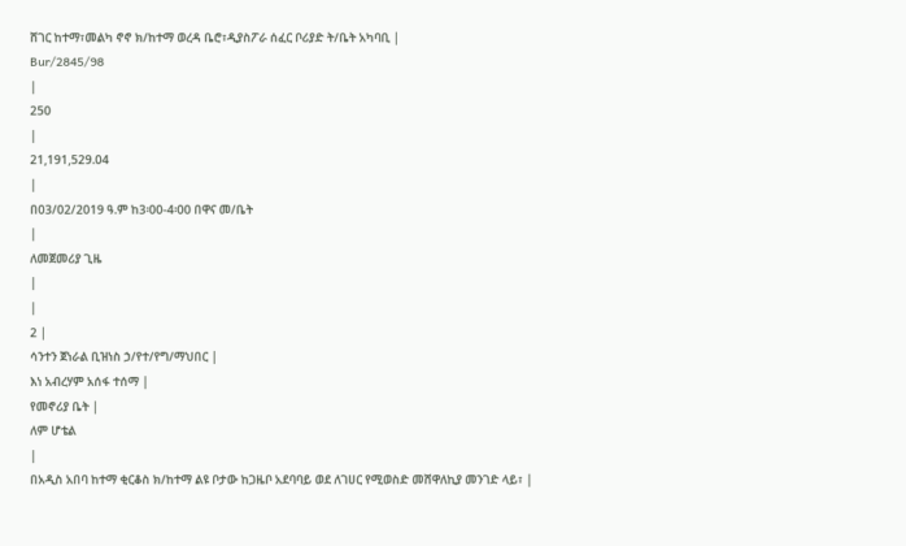ሸገር ከተማ፣መልካ ኖኖ ክ/ከተማ ወረዳ ቤሮ፣ዲያስፖራ ሰፈር ቦሪያድ ት/ቤት አካባቢ |
Bur/2845/98
|
250
|
21,191,529.04
|
በ03/02/2019 ዓ.ም ከ3፡00-4፡00 በዋና መ/ቤት
|
ለመጀመሪያ ጊዜ
|
|
2 |
ሳንተን ጀነራል ቢዝነስ ኃ/የተ/የግ/ማህበር |
እነ አብረሃም አሰፋ ተሰማ |
የመኖሪያ ቤት |
ለም ሆቴል
|
በአዲስ አበባ ከተማ ቂርቆስ ክ/ከተማ ልዩ ቦታው ከጋዜቦ አደባባይ ወደ ለገሀር የሚወስድ መሸዋለኪያ መንገድ ላይ፣ |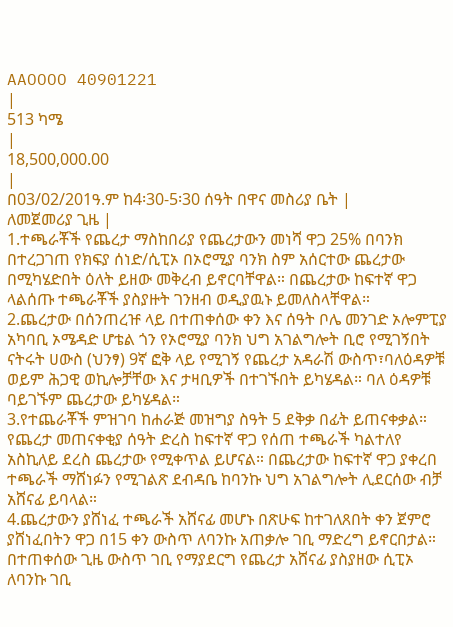AAOOOO 40901221
|
513 ካሜ
|
18,500,000.00
|
በ03/02/201ዓ.ም ከ4፡30-5፡30 ሰዓት በዋና መስሪያ ቤት |
ለመጀመሪያ ጊዜ |
1.ተጫራቾች የጨረታ ማስከበሪያ የጨረታውን መነሻ ዋጋ 25% በባንክ በተረጋገጠ የክፍያ ሰነድ/ሲፒኦ በኦሮሚያ ባንክ ስም አሰርተው ጨረታው በሚካሄድበት ዕለት ይዘው መቅረብ ይኖርባቸዋል። በጨረታው ከፍተኛ ዋጋ ላልሰጡ ተጫራቾች ያስያዙት ገንዘብ ወዲያዉኑ ይመለስላቸዋል።
2.ጨረታው በሰንጠረዡ ላይ በተጠቀሰው ቀን እና ሰዓት ቦሌ መንገድ ኦሎምፒያ አካባቢ ኦሜዳድ ሆቴል ጎን የኦሮሚያ ባንክ ህግ አገልግሎት ቢሮ የሚገኝበት ናትሩት ሀውስ (ህንፃ) 9ኛ ፎቅ ላይ የሚገኝ የጨረታ አዳራሽ ውስጥ፣ባለዕዳዎቹ ወይም ሕጋዊ ወኪሎቻቸው እና ታዛቢዎች በተገኙበት ይካሄዳል። ባለ ዕዳዎቹ ባይገኙም ጨረታው ይካሄዳል።
3.የተጨራቾች ምዝገባ ከሐራጅ መዝግያ ስዓት 5 ደቅቃ በፊት ይጠናቀቃል። የጨረታ መጠናቀቂያ ሰዓት ድረስ ከፍተኛ ዋጋ የሰጠ ተጫራች ካልተለየ አስኪለይ ደረስ ጨረታው የሚቀጥል ይሆናል። በጨረታው ከፍተኛ ዋጋ ያቀረበ ተጫራች ማሸነፉን የሚገልጽ ደብዳቤ ከባንኩ ህግ አገልግሎት ሊደርሰው ብቻ አሸናፊ ይባላል።
4.ጨረታውን ያሸነፈ ተጫራች አሸናፊ መሆኑ በጽሁፍ ከተገለጸበት ቀን ጀምሮ ያሸነፈበትን ዋጋ በ15 ቀን ውስጥ ለባንኩ አጠቃሎ ገቢ ማድረግ ይኖርበታል። በተጠቀሰው ጊዜ ውስጥ ገቢ የማያደርግ የጨረታ አሸናፊ ያስያዘው ሲፒኦ ለባንኩ ገቢ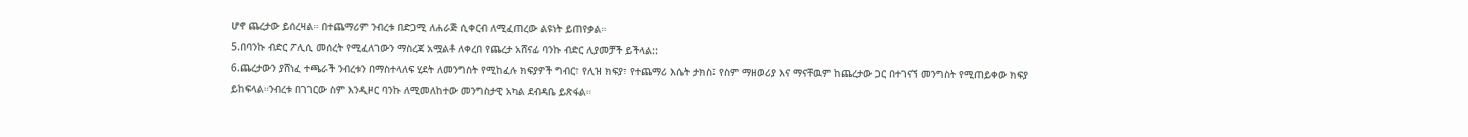ሆኖ ጨረታው ይሰረዛል። በተጨማሪም ንብረቱ በድጋሚ ለሐራጅ ሲቀርብ ለሚፈጠረው ልዩነት ይጠየቃል።
5.በባንኩ ብድር ፖሊሲ መሰረት የሚፈለገውን ማስረጃ አሟልቶ ለቀረበ የጨረታ አሸናፊ ባንኩ ብድር ሊያመቻች ይችላል::
6.ጨረታውን ያሸነፈ ተጫራች ንብረቱን በማስተላለፍ ሂደት ለመንግስት የሚከፈሉ ክፍያዎች ግብር፣ የሊዝ ክፍያ፣ የተጨማሪ እሴት ታክስ፤ የስም ማዘወሪያ እና ማናቸዉም ከጨረታው ጋር በተገናኘ መንግስት የሚጠይቀው ክፍያ ይከፍላል።ንብረቱ በገገርው ስም እንዲዞር ባንኩ ለሚመለከተው መንግስታዊ አካል ደብዳቤ ይጽፋል።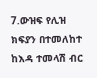7.ውዝፍ የሊዝ ክፍያን በተመለከተ ከእዳ ተመላሽ ብር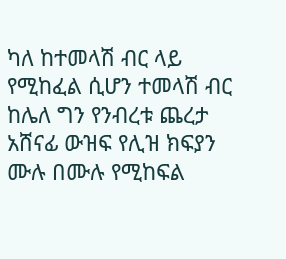ካለ ከተመላሽ ብር ላይ የሚከፈል ሲሆን ተመላሽ ብር ከሌለ ግን የንብረቱ ጨረታ አሸናፊ ውዝፍ የሊዝ ክፍያን ሙሉ በሙሉ የሚከፍል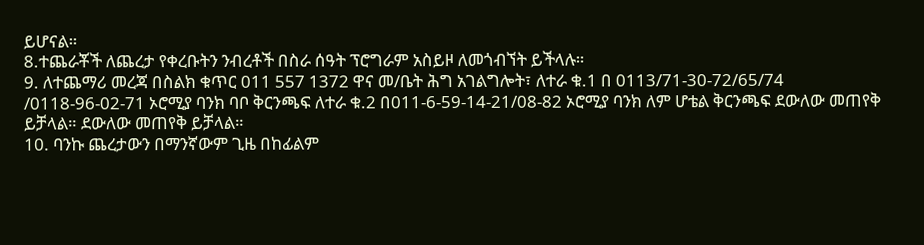ይሆናል።
8.ተጨራቾች ለጨረታ የቀረቡትን ንብረቶች በስራ ሰዓት ፕሮግራም አስይዞ ለመጎብኘት ይችላሉ።
9. ለተጨማሪ መረጃ በስልክ ቁጥር 011 557 1372 ዋና መ/ቤት ሕግ አገልግሎት፣ ለተራ ቁ.1 በ 0113/71-30-72/65/74 /0118-96-02-71 ኦሮሚያ ባንክ ባቦ ቅርንጫፍ ለተራ ቁ.2 በ011-6-59-14-21/08-82 ኦሮሚያ ባንክ ለም ሆቴል ቅርንጫፍ ደውለው መጠየቅ ይቻላል። ደውለው መጠየቅ ይቻላል።
10. ባንኩ ጨረታውን በማንኛውም ጊዜ በከፊልም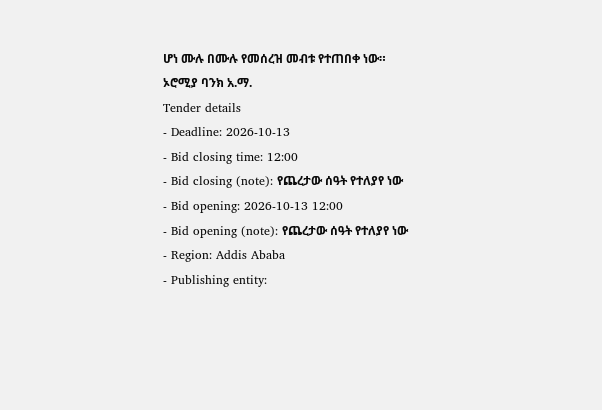ሆነ ሙሉ በሙሉ የመሰረዝ መብቱ የተጠበቀ ነው።
ኦሮሚያ ባንክ አ.ማ.
Tender details
- Deadline: 2026-10-13
- Bid closing time: 12:00
- Bid closing (note): የጨረታው ሰዓት የተለያየ ነው
- Bid opening: 2026-10-13 12:00
- Bid opening (note): የጨረታው ሰዓት የተለያየ ነው
- Region: Addis Ababa
- Publishing entity: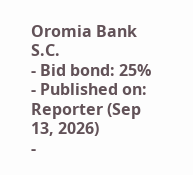Oromia Bank S.C.
- Bid bond: 25%
- Published on: Reporter (Sep 13, 2026)
-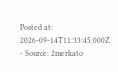Posted at: 2026-09-14T11:33:45.000Z
- Source: 2merkato